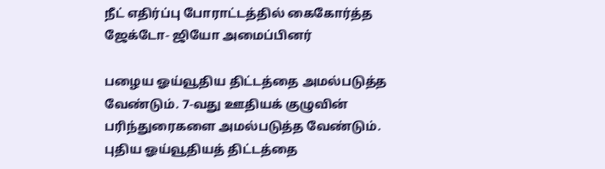நீட் எதிர்ப்பு போராட்டத்தில் கைகோர்த்த ஜேக்டோ- ஜியோ அமைப்பினர்

பழைய ஓய்வூதிய திட்டத்தை அமல்படுத்த வேண்டும். 7-வது ஊதியக் குழுவின் பரிந்துரைகளை அமல்படுத்த வேண்டும். புதிய ஓய்வூதியத் திட்டத்தை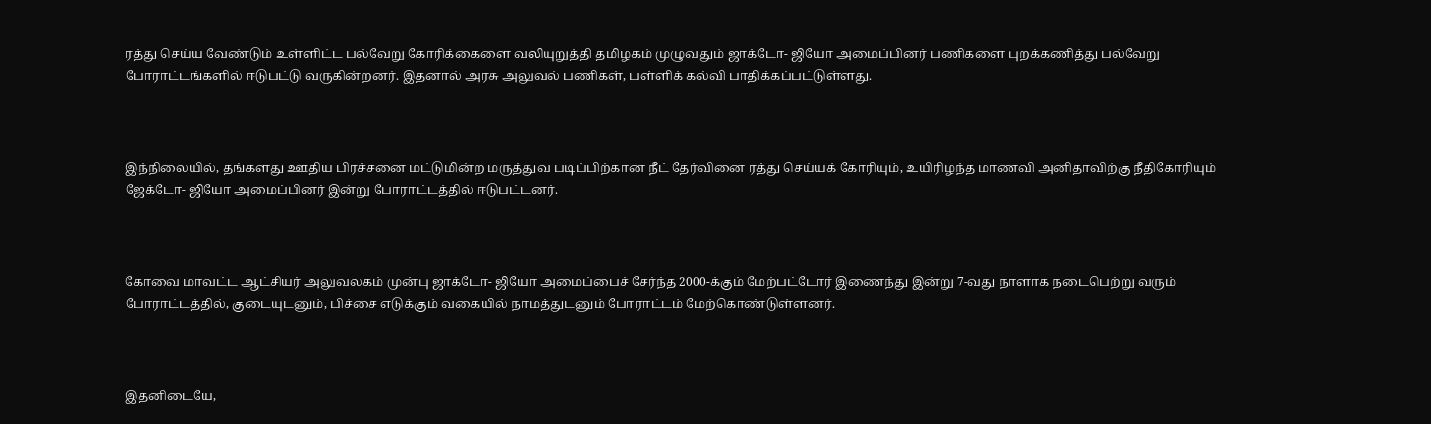ரத்து செய்ய வேண்டும் உள்ளிட்ட பல்வேறு கோரிக்கைளை வலியுறுத்தி தமிழகம் முழுவதும் ஜாக்டோ- ஜியோ அமைப்பினர் பணிகளை புறக்கணித்து பல்வேறு போராட்டங்களில் ஈடுபட்டு வருகின்றனர். இதனால் அரசு அலுவல் பணிகள், பள்ளிக் கல்வி பாதிக்கப்பட்டுள்ளது.



இந்நிலையில், தங்களது ஊதிய பிரச்சனை மட்டுமின்ற மருத்துவ படிப்பிற்கான நீட் தேர்வினை ரத்து செய்யக் கோரியும், உயிரிழந்த மாணவி அனிதாவிற்கு நீதிகோரியும் ஜேக்டோ- ஜியோ அமைப்பினர் இன்று போராட்டத்தில் ஈடுபட்டனர்.



கோவை மாவட்ட ஆட்சியர் அலுவலகம் முன்பு ஜாக்டோ- ஜியோ அமைப்பைச் சேர்ந்த 2000-க்கும் மேற்பட்டோர் இணைந்து இன்று 7-வது நாளாக நடைபெற்று வரும் போராட்டத்தில், குடையுடனும், பிச்சை எடுக்கும் வகையில் நாமத்துடனும் போராட்டம் மேற்கொண்டுள்ளனர்.



இதனிடையே,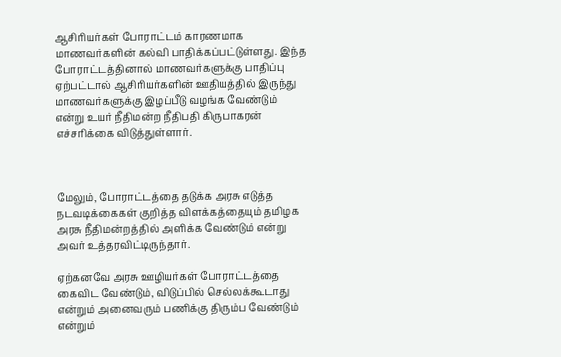ஆசிரியர்கள் போராட்டம் காரணமாக மாணவர்களின் கல்வி பாதிக்கப்பட்டுள்ளது. இந்த போராட்டத்தினால் மாணவர்களுக்கு பாதிப்பு ஏற்பட்டால் ஆசிரியர்களின் ஊதியத்தில் இருந்து மாணவர்களுக்கு இழப்பீடு வழங்க வேண்டும் என்று உயர் நீதிமன்ற நீதிபதி கிருபாகரன் எச்சரிக்கை விடுத்துள்ளார்.



மேலும், போராட்டத்தை தடுக்க அரசு எடுத்த நடவடிக்கைகள் குறித்த விளக்கத்தையும் தமிழக அரசு நீதிமன்றத்தில் அளிக்க வேண்டும் என்று அவர் உத்தரவிட்டிருந்தார்.

ஏற்கனவே அரசு ஊழியர்கள் போராட்டத்தை கைவிட வேண்டும், விடுப்பில் செல்லக்கூடாது என்றும் அனைவரும் பணிக்கு திரும்ப வேண்டும் என்றும்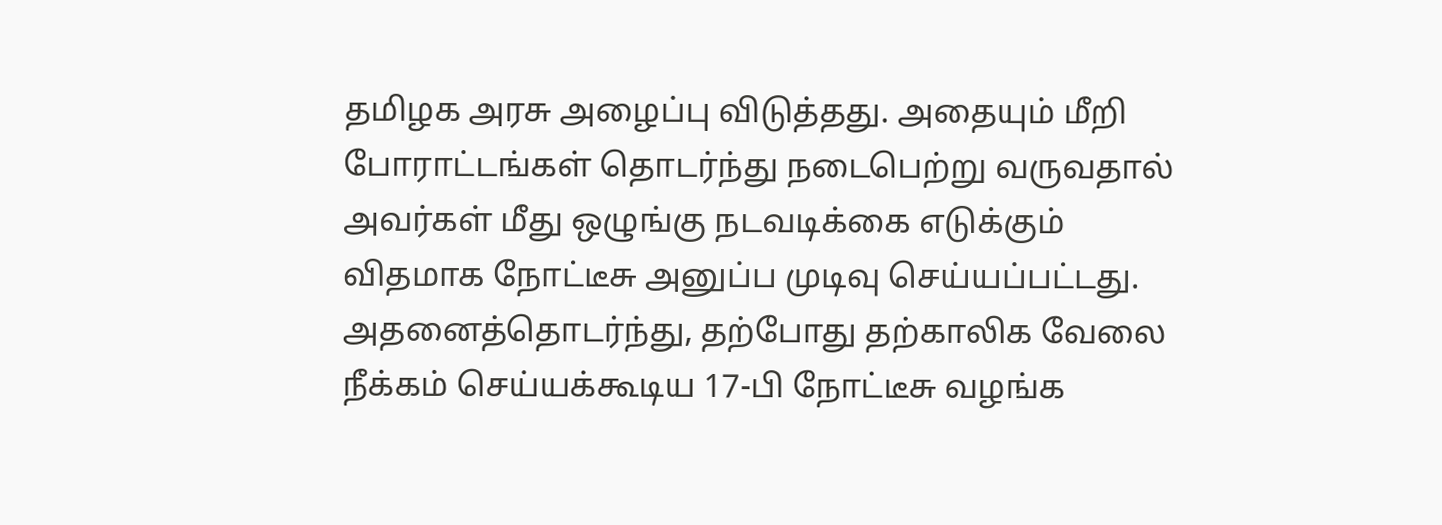தமிழக அரசு அழைப்பு விடுத்தது. அதையும் மீறி போராட்டங்கள் தொடர்ந்து நடைபெற்று வருவதால் அவர்கள் மீது ஒழுங்கு நடவடிக்கை எடுக்கும் விதமாக நோட்டீசு அனுப்ப முடிவு செய்யப்பட்டது. அதனைத்தொடர்ந்து, தற்போது தற்காலிக வேலை நீக்கம் செய்யக்கூடிய 17-பி நோட்டீசு வழங்க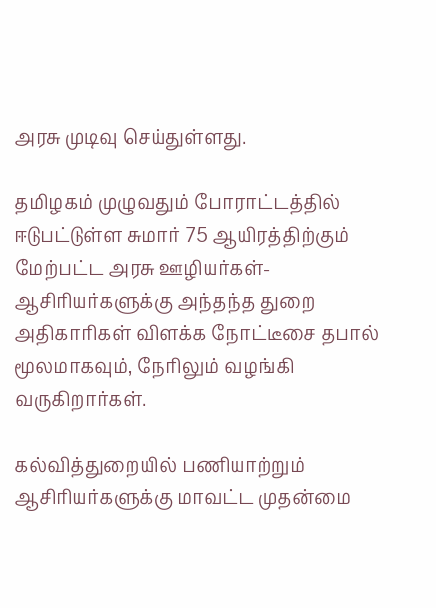அரசு முடிவு செய்துள்ளது.

தமிழகம் முழுவதும் போராட்டத்தில் ஈடுபட்டுள்ள சுமார் 75 ஆயிரத்திற்கும் மேற்பட்ட அரசு ஊழியர்கள்- ஆசிரியர்களுக்கு அந்தந்த துறை அதிகாரிகள் விளக்க நோட்டீசை தபால் மூலமாகவும், நேரிலும் வழங்கி வருகிறார்கள்.

கல்வித்துறையில் பணியாற்றும் ஆசிரியர்களுக்கு மாவட்ட முதன்மை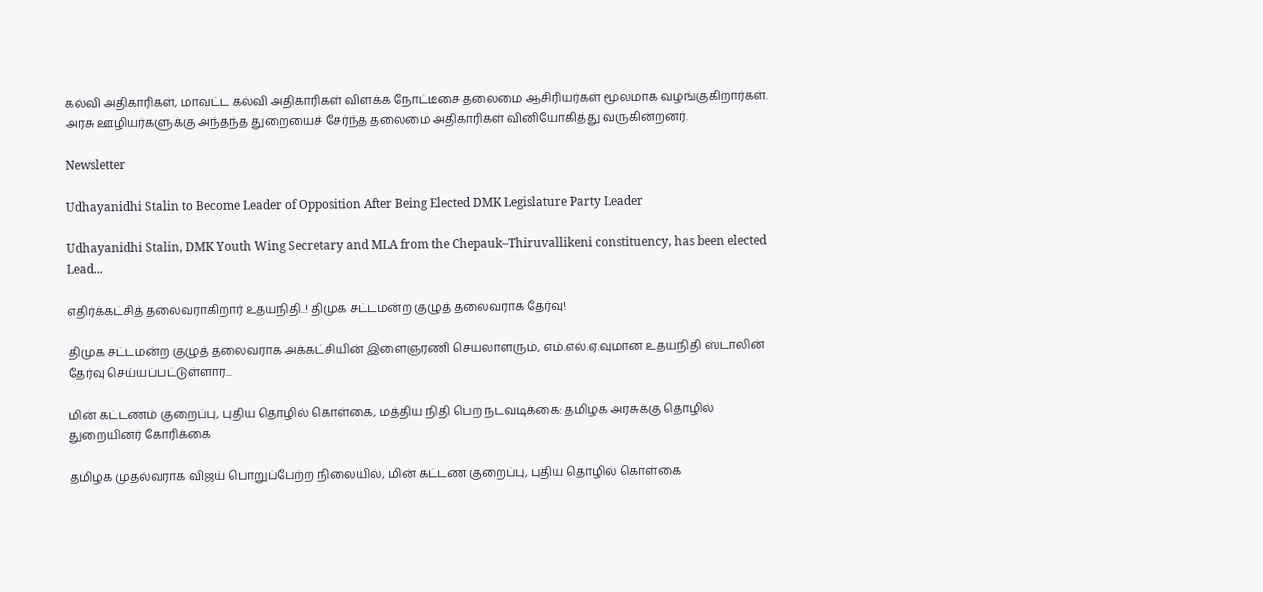கல்வி அதிகாரிகள், மாவட்ட கல்வி அதிகாரிகள் விளக்க நோட்டீசை தலைமை ஆசிரியர்கள் மூலமாக வழங்குகிறார்கள். அரசு ஊழியர்களுக்கு அந்தந்த துறையைச் சேர்ந்த தலைமை அதிகாரிகள் வினியோகித்து வருகின்றனர்.

Newsletter

Udhayanidhi Stalin to Become Leader of Opposition After Being Elected DMK Legislature Party Leader

Udhayanidhi Stalin, DMK Youth Wing Secretary and MLA from the Chepauk–Thiruvallikeni constituency, has been elected Lead...

எதிர்க்கட்சித் தலைவராகிறார் உதயநிதி..! திமுக சட்டமன்ற குழுத் தலைவராக தேர்வு!

திமுக சட்டமன்ற குழுத் தலைவராக அக்கட்சியின் இளைஞரணி செயலாளரும், எம்.எல்.ஏ.வுமான உதயநிதி ஸ்டாலின் தேர்வு செய்யப்பட்டுள்ளார...

மின் கட்டணம் குறைப்பு, புதிய தொழில் கொள்கை, மத்திய நிதி பெற நடவடிக்கை: தமிழக அரசுக்கு தொழில் துறையினர் கோரிக்கை

தமிழக முதல்வராக விஜய் பொறுப்பேற்ற நிலையில், மின் கட்டண குறைப்பு, புதிய தொழில் கொள்கை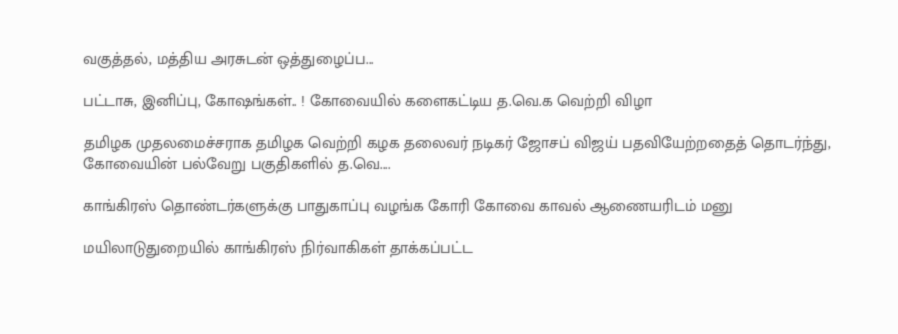வகுத்தல், மத்திய அரசுடன் ஒத்துழைப்ப...

பட்டாசு, இனிப்பு, கோஷங்கள்.. ! கோவையில் களைகட்டிய த.வெ.க வெற்றி விழா

தமிழக முதலமைச்சராக தமிழக வெற்றி கழக தலைவர் நடிகர் ஜோசப் விஜய் பதவியேற்றதைத் தொடர்ந்து, கோவையின் பல்வேறு பகுதிகளில் த.வெ....

காங்கிரஸ் தொண்டர்களுக்கு பாதுகாப்பு வழங்க கோரி கோவை காவல் ஆணையரிடம் மனு

மயிலாடுதுறையில் காங்கிரஸ் நிர்வாகிகள் தாக்கப்பட்ட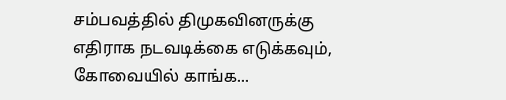சம்பவத்தில் திமுகவினருக்கு எதிராக நடவடிக்கை எடுக்கவும், கோவையில் காங்க...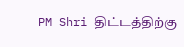PM Shri திட்டத்திற்கு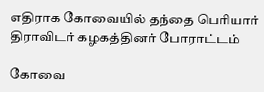எதிராக கோவையில் தந்தை பெரியார் திராவிடர் கழகத்தினர் போராட்டம்

கோவை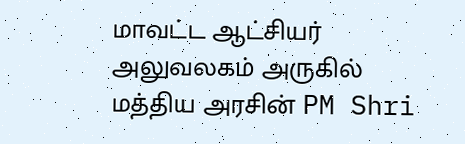மாவட்ட ஆட்சியர் அலுவலகம் அருகில் மத்திய அரசின் PM Shri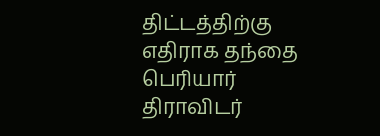திட்டத்திற்கு எதிராக தந்தை பெரியார் திராவிடர்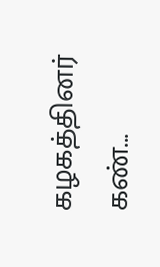கழகத்தினர் கண்...